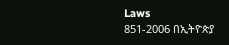Laws
851-2006 በኢትዮጵያ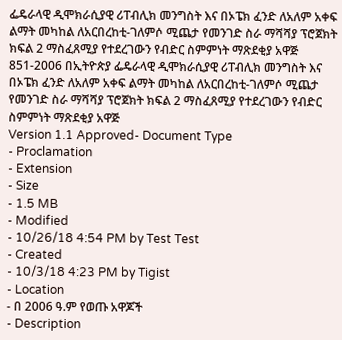ፌዴራላዊ ዲሞክራሲያዊ ሪፐብሊክ መንግስት እና በኦፔክ ፈንድ ለአለም አቀፍ ልማት መካከል ለአርበረከቲ-ገለምሶ ሚጨታ የመንገድ ስራ ማሻሻያ ፕሮጀክት ክፍል 2 ማስፈጸሚያ የተደረገውን የብድር ስምምነት ማጽደቂያ አዋጅ
851-2006 በኢትዮጵያ ፌዴራላዊ ዲሞክራሲያዊ ሪፐብሊክ መንግስት እና በኦፔክ ፈንድ ለአለም አቀፍ ልማት መካከል ለአርበረከቲ-ገለምሶ ሚጨታ የመንገድ ስራ ማሻሻያ ፕሮጀክት ክፍል 2 ማስፈጸሚያ የተደረገውን የብድር ስምምነት ማጽደቂያ አዋጅ
Version 1.1 Approved- Document Type
- Proclamation
- Extension
- Size
- 1.5 MB
- Modified
- 10/26/18 4:54 PM by Test Test
- Created
- 10/3/18 4:23 PM by Tigist
- Location
- በ 2006 ዓ.ም የወጡ አዋጆች
- Description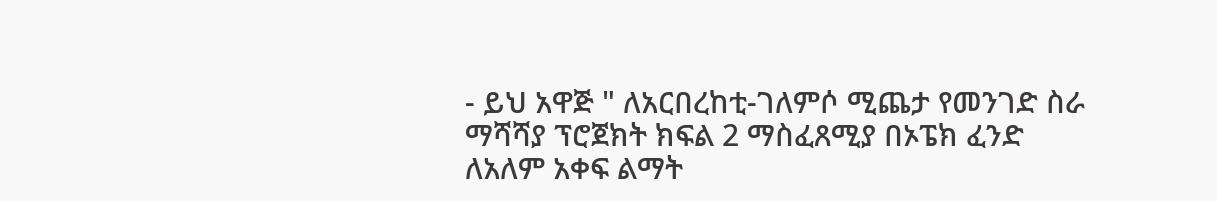- ይህ አዋጅ " ለአርበረከቲ-ገለምሶ ሚጨታ የመንገድ ስራ ማሻሻያ ፕሮጀክት ክፍል 2 ማስፈጸሚያ በኦፔክ ፈንድ ለአለም አቀፍ ልማት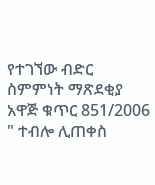የተገኘው ብድር ስምምነት ማጽደቂያ አዋጅ ቁጥር 851/2006 " ተብሎ ሊጠቀስ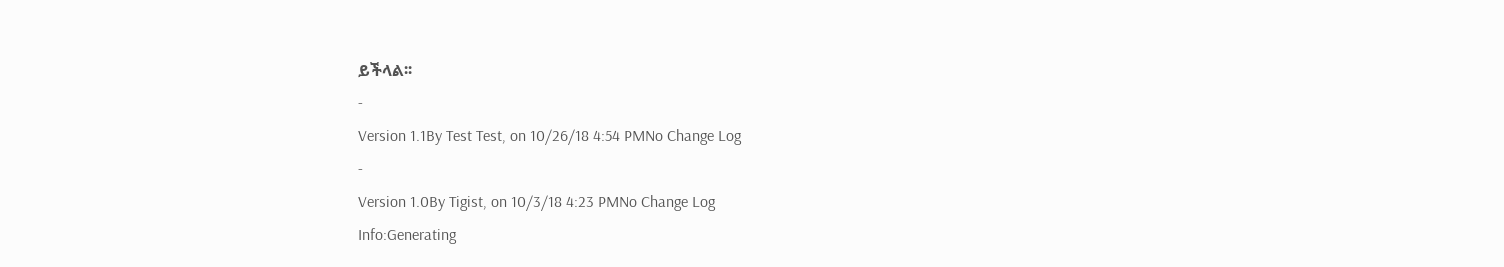ይችላል፡፡
-
Version 1.1By Test Test, on 10/26/18 4:54 PMNo Change Log
-
Version 1.0By Tigist, on 10/3/18 4:23 PMNo Change Log
Info:Generating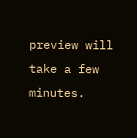preview will take a few minutes.